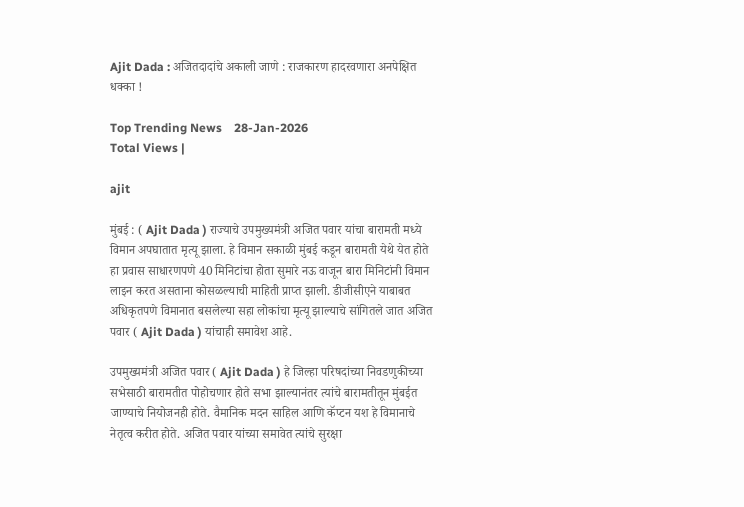Ajit Dada : अजितदादांचे अकाली जाणे : राजकारण हादरवणारा अनपेक्षित धक्का !

Top Trending News    28-Jan-2026
Total Views |

ajit

मुंबई : ( Ajit Dada ) राज्याचे उपमुख्यमंत्री अजित पवार यांचा बारामती मध्ये विमान अपघातात मृत्यू झाला. हे विमान सकाळी मुंबई कडून बारामती येथे येत होते हा प्रवास साधारणपणे 40 मिनिटांचा होता सुमारे नऊ वाजून बारा मिनिटांनी विमान लाइन करत असताना कोसळल्याची माहिती प्राप्त झाली. डीजीसीएने याबाबत अधिकृतपणे विमानात बसलेल्या सहा लोकांचा मृत्यू झाल्याचे सांगितले जात अजित पवार ( Ajit Dada ) यांचाही समावेश आहे.

उपमुख्यमंत्री अजित पवार ( Ajit Dada ) हे जिल्हा परिषदांच्या निवडणुकीच्या सभेसाठी बारामतीत पोहोचणार होते सभा झाल्यानंतर त्यांचे बारामतीतून मुंबईत जाण्याचे नियोजनही होते. वैमानिक मदन साहिल आणि कॅप्टन यश हे विमानाचे नेतृत्व करीत होते. अजित पवार यांच्या समावेत त्यांचे सुरक्षा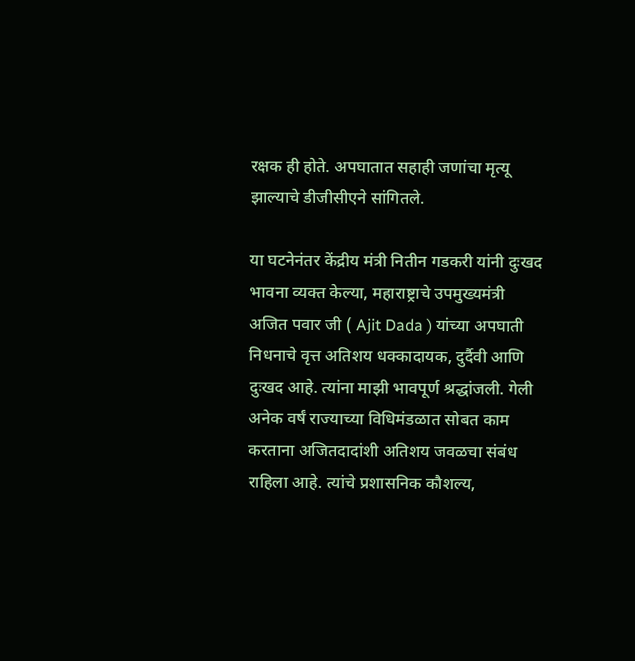रक्षक ही होते. अपघातात सहाही जणांचा मृत्यू झाल्याचे डीजीसीएने सांगितले.

या घटनेनंतर केंद्रीय मंत्री नितीन गडकरी यांनी दुःखद भावना व्यक्त केल्या, महाराष्ट्राचे उपमुख्यमंत्री अजित पवार जी ( Ajit Dada ) यांच्या अपघाती निधनाचे वृत्त अतिशय धक्कादायक, दुर्दैवी आणि दुःखद आहे. त्यांना माझी भावपूर्ण श्रद्धांजली. गेली अनेक वर्षं राज्याच्या विधिमंडळात सोबत काम करताना अजितदादांशी अतिशय जवळचा संबंध राहिला आहे. त्यांचे प्रशासनिक कौशल्य,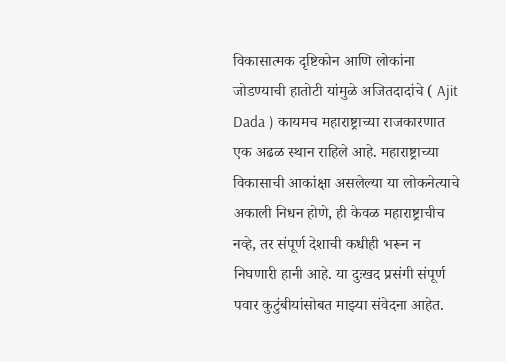विकासात्मक दृष्टिकोन आणि लोकांना जोडण्याची हातोटी यांमुळे अजितदादांचे ( Ajit Dada ) कायमच महाराष्ट्राच्या राजकारणात एक अढळ स्थान राहिले आहे. महाराष्ट्राच्या विकासाची आकांक्षा असलेल्या या लोकनेत्याचे अकाली निधन होणे, ही केवळ महाराष्ट्राचीच नव्हे, तर संपूर्ण देशाची कधीही भरून न निघणारी हानी आहे. या दुःखद प्रसंगी संपूर्ण पवार कुटुंबीयांसोबत माझ्या संवेदना आहेत.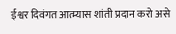ईश्वर दिवंगत आत्म्यास शांती प्रदान करो असे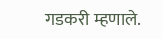गडकरी म्हणाले.